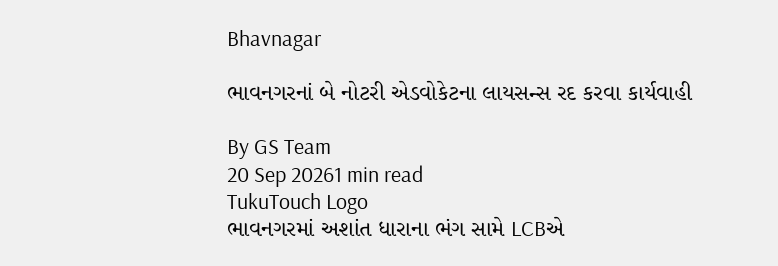Bhavnagar

ભાવનગરનાં બે નોટરી એડવોકેટના લાયસન્સ રદ કરવા કાર્યવાહી

By GS Team
20 Sep 20261 min read
TukuTouch Logo
ભાવનગરમાં અશાંત ધારાના ભંગ સામે LCBએ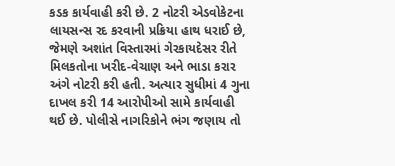કડક કાર્યવાહી કરી છે. 2 નોટરી એડવોકેટના લાયસન્સ રદ કરવાની પ્રક્રિયા હાથ ધરાઈ છે, જેમણે અશાંત વિસ્તારમાં ગેરકાયદેસર રીતે મિલકતોના ખરીદ-વેચાણ અને ભાડા કરાર અંગે નોટરી કરી હતી. અત્યાર સુધીમાં 4 ગુના દાખલ કરી 14 આરોપીઓ સામે કાર્યવાહી થઈ છે. પોલીસે નાગરિકોને ભંગ જણાય તો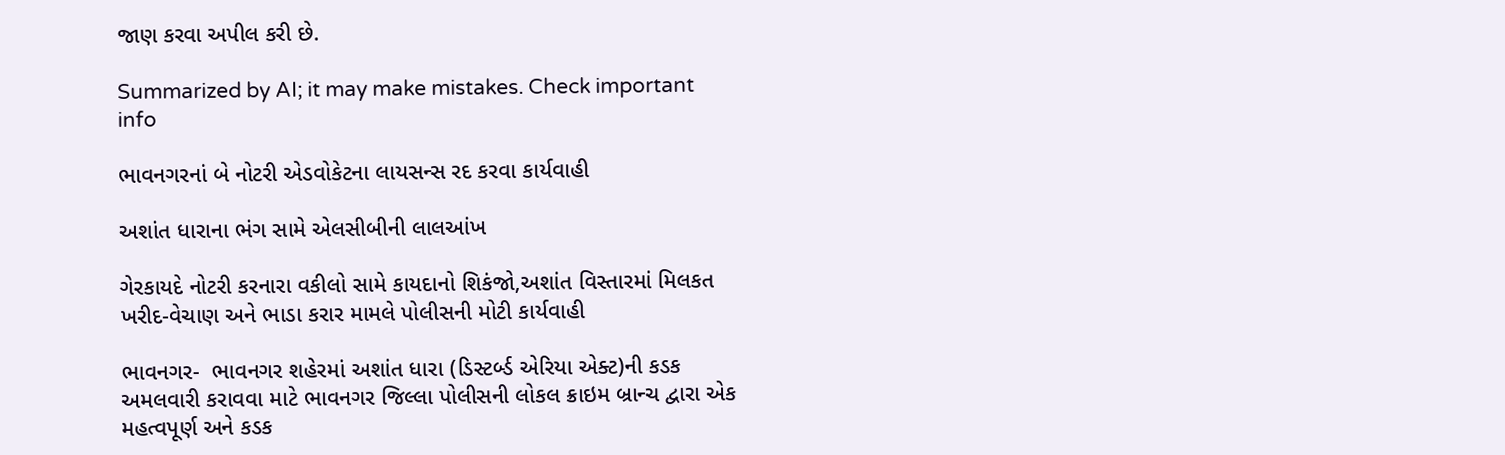જાણ કરવા અપીલ કરી છે.

Summarized by AI; it may make mistakes. Check important info

ભાવનગરનાં બે નોટરી એડવોકેટના લાયસન્સ રદ કરવા કાર્યવાહી

અશાંત ધારાના ભંગ સામે એલસીબીની લાલઆંખ

ગેરકાયદે નોટરી કરનારા વકીલો સામે કાયદાનો શિકંજો,અશાંત વિસ્તારમાં મિલકત ખરીદ-વેચાણ અને ભાડા કરાર મામલે પોલીસની મોટી કાર્યવાહી

ભાવનગર-  ભાવનગર શહેરમાં અશાંત ધારા (ડિસ્ટર્બ્ડ એરિયા એક્ટ)ની કડક અમલવારી કરાવવા માટે ભાવનગર જિલ્લા પોલીસની લોકલ ક્રાઇમ બ્રાન્ચ દ્વારા એક મહત્વપૂર્ણ અને કડક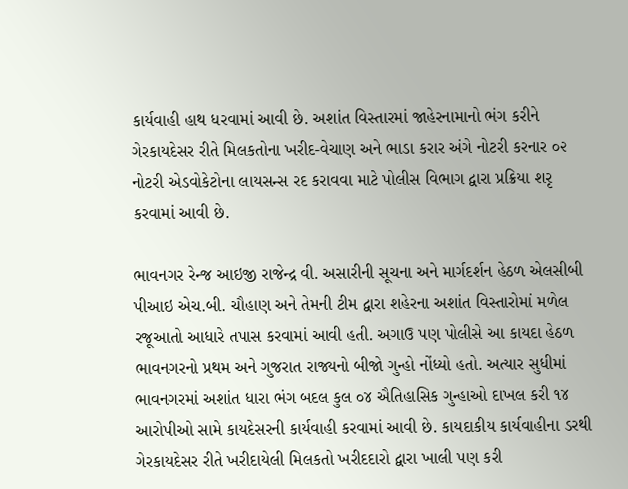કાર્યવાહી હાથ ધરવામાં આવી છે. અશાંત વિસ્તારમાં જાહેરનામાનો ભંગ કરીને ગેરકાયદેસર રીતે મિલકતોના ખરીદ-વેચાણ અને ભાડા કરાર અંગે નોટરી કરનાર ૦૨ નોટરી એડવોકેટોના લાયસન્સ રદ કરાવવા માટે પોલીસ વિભાગ દ્વારા પ્રક્રિયા શરૃ કરવામાં આવી છે.

ભાવનગર રેન્જ આઇજી રાજેન્દ્ર વી. અસારીની સૂચના અને માર્ગદર્શન હેઠળ એલસીબી પીઆઇ એચ.બી. ચૌહાણ અને તેમની ટીમ દ્વારા શહેરના અશાંત વિસ્તારોમાં મળેલ રજૂઆતો આધારે તપાસ કરવામાં આવી હતી. અગાઉ પણ પોલીસે આ કાયદા હેઠળ ભાવનગરનો પ્રથમ અને ગુજરાત રાજ્યનો બીજો ગુન્હો નોંધ્યો હતો. અત્યાર સુધીમાં ભાવનગરમાં અશાંત ધારા ભંગ બદલ કુલ ૦૪ ઐતિહાસિક ગુન્હાઓ દાખલ કરી ૧૪ આરોપીઓ સામે કાયદેસરની કાર્યવાહી કરવામાં આવી છે. કાયદાકીય કાર્યવાહીના ડરથી ગેરકાયદેસર રીતે ખરીદાયેલી મિલકતો ખરીદદારો દ્વારા ખાલી પણ કરી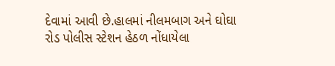દેવામાં આવી છે.હાલમાં નીલમબાગ અને ઘોઘા રોડ પોલીસ સ્ટેશન હેઠળ નોંધાયેલા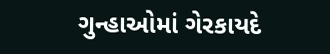ગુન્હાઓમાં ગેરકાયદે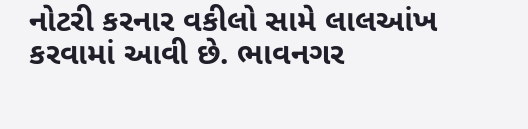નોટરી કરનાર વકીલો સામે લાલઆંખ કરવામાં આવી છે. ભાવનગર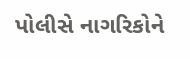પોલીસે નાગરિકોને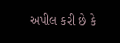અપીલ કરી છે કે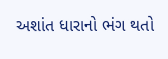અશાંત ધારાનો ભંગ થતો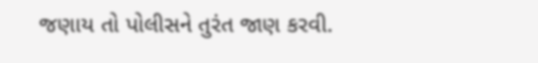જણાય તો પોલીસને તુરંત જાણ કરવી.